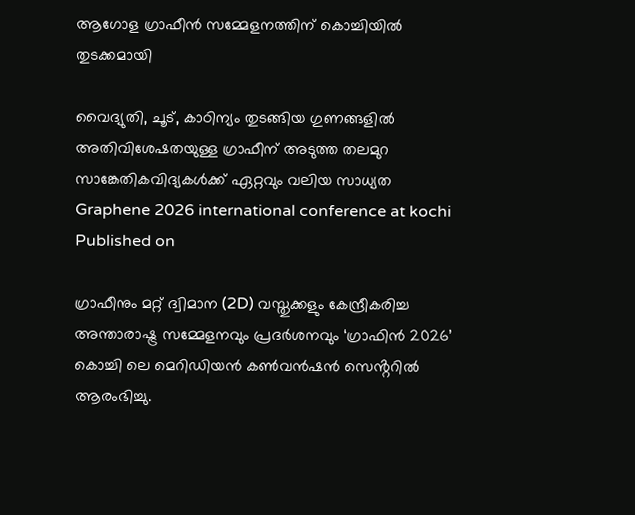ആഗോള ഗ്രാഫീൻ സമ്മേളനത്തിന് കൊച്ചിയില്‍ തുടക്കമായി

വൈദ്യുതി, ചൂട്, കാഠിന്യം തുടങ്ങിയ ഗുണങ്ങളിൽ അതിവിശേഷതയുള്ള ഗ്രാഫീന് അടുത്ത തലമുറ സാങ്കേതികവിദ്യകൾക്ക് ഏറ്റവും വലിയ സാധ്യത
Graphene 2026 international conference at kochi
Published on

ഗ്രാഫീനും മറ്റ് ദ്വിമാന (2D) വസ്തുക്കളും കേന്ദ്രീകരിച്ച അന്താരാഷ്ട്ര സമ്മേളനവും പ്രദർശനവും ‘ഗ്രാഫിൻ 2026’ കൊച്ചി ലെ മെറിഡിയൻ കൺവൻഷൻ സെൻ്ററിൽ ആരംഭിച്ചു.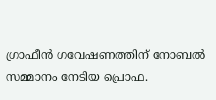ഗ്രാഫീൻ ഗവേഷണത്തിന് നോബൽ സമ്മാനം നേടിയ പ്രൊഫ.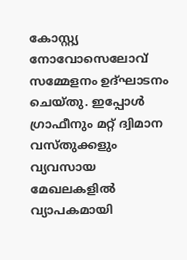കോസ്റ്റ്യ നോവോസെലോവ് സമ്മേളനം ഉദ്ഘാടനം ചെയ്തു. ഇപ്പോൾ ഗ്രാഫീനും മറ്റ് ദ്വിമാന വസ്തുക്കളും വ്യവസായ മേഖലകളിൽ വ്യാപകമായി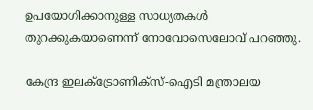ഉപയോഗിക്കാനുള്ള സാധ്യതകൾ തുറക്കുകയാണെന്ന് നോവോസെലോവ് പറഞ്ഞു.

കേന്ദ്ര ഇലക്ട്രോണിക്സ്-ഐടി മന്ത്രാലയ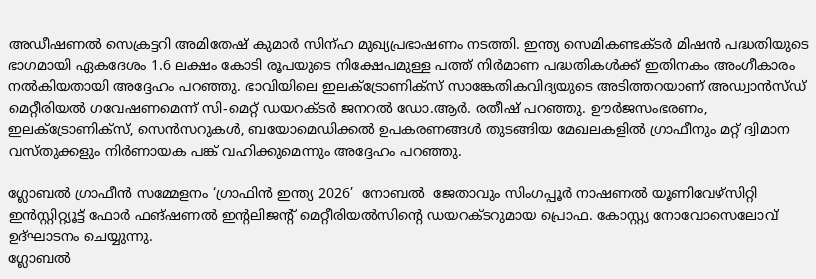അഡീഷണൽ സെക്രട്ടറി അമിതേഷ് കുമാർ സിന്ഹ മുഖ്യപ്രഭാഷണം നടത്തി. ഇന്ത്യ സെമികണ്ടക്ടർ മിഷൻ പദ്ധതിയുടെ ഭാഗമായി ഏകദേശം 1.6 ലക്ഷം കോടി രൂപയുടെ നിക്ഷേപമുള്ള പത്ത് നിർമാണ പദ്ധതികൾക്ക് ഇതിനകം അംഗീകാരം നൽകിയതായി അദ്ദേഹം പറഞ്ഞു. ഭാവിയിലെ ഇലക്ട്രോണിക്സ് സാങ്കേതികവിദ്യയുടെ അടിത്തറയാണ് അഡ്വാൻസ്ഡ് മെറ്റീരിയൽ ഗവേഷണമെന്ന് സി-മെറ്റ് ഡയറക്ടർ ജനറൽ ഡോ.ആർ. രതീഷ് പറഞ്ഞു. ഊർജസംഭരണം, ഇലക്ട്രോണിക്സ്, സെൻസറുകൾ, ബയോമെഡിക്കൽ ഉപകരണങ്ങൾ തുടങ്ങിയ മേഖലകളിൽ ഗ്രാഫീനും മറ്റ് ദ്വിമാന വസ്തുക്കളും നിർണായക പങ്ക് വഹിക്കുമെന്നും അദ്ദേഹം പറഞ്ഞു.

ഗ്ലോബൽ ഗ്രാഫീൻ സമ്മേളനം ‘ഗ്രാഫിൻ ഇന്ത്യ 2026’  നോബൽ  ജേതാവും സിംഗപ്പൂർ നാഷണൽ യൂണിവേഴ്സിറ്റി ഇൻസ്റ്റിറ്റ്യൂട്ട് ഫോർ ഫങ്ഷണൽ ഇന്റലിജന്റ് മെറ്റീരിയൽസിന്റെ ഡയറക്ടറുമായ പ്രൊഫ. കോസ്റ്റ്യ നോവോസെലോവ് ഉദ്ഘാടനം ചെയ്യുന്നു.
ഗ്ലോബൽ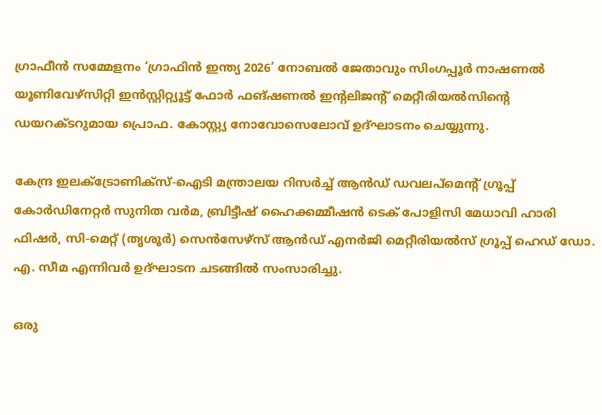ഗ്രാഫീൻ സമ്മേളനം ‘ഗ്രാഫിൻ ഇന്ത്യ 2026’ നോബൽ ജേതാവും സിംഗപ്പൂർ നാഷണൽ യൂണിവേഴ്സിറ്റി ഇൻസ്റ്റിറ്റ്യൂട്ട് ഫോർ ഫങ്ഷണൽ ഇന്റലിജന്റ് മെറ്റീരിയൽസിന്റെ ഡയറക്ടറുമായ പ്രൊഫ. കോസ്റ്റ്യ നോവോസെലോവ് ഉദ്ഘാടനം ചെയ്യുന്നു.

കേന്ദ്ര ഇലക്ട്രോണിക്സ്-ഐടി മന്ത്രാലയ റിസർച്ച് ആൻഡ് ഡവലപ്മെൻ്റ് ഗ്രൂപ്പ് കോർഡിനേറ്റർ സുനിത വർമ, ബ്രിട്ടീഷ് ഹൈക്കമ്മീഷൻ ടെക് പോളിസി മേധാവി ഹാരി ഫിഷര്‍, സി-മെറ്റ് (തൃശൂർ) സെൻസേഴ്‌സ് ആൻഡ് എനർജി മെറ്റീരിയൽസ് ഗ്രൂപ്പ് ഹെഡ് ഡോ. എ. സീമ എന്നിവർ ഉദ്ഘാടന ചടങ്ങിൽ സംസാരിച്ചു.

ഒരു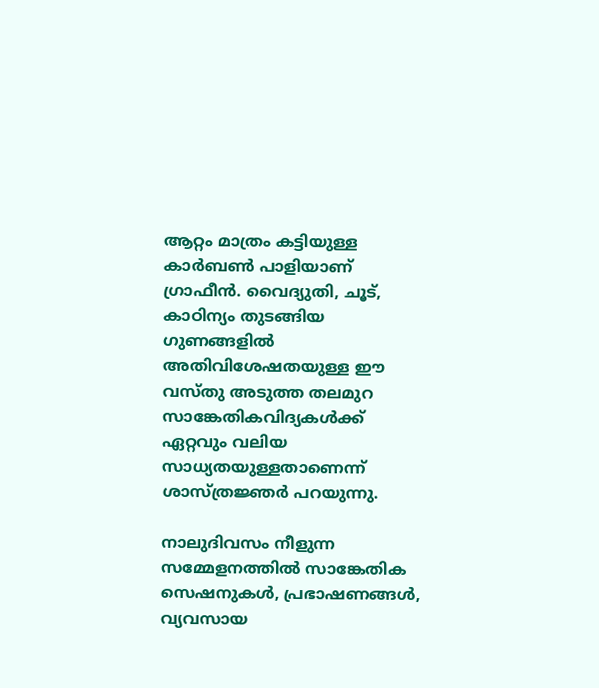ആറ്റം മാത്രം കട്ടിയുള്ള കാർബൺ പാളിയാണ് ഗ്രാഫീൻ. വൈദ്യുതി, ചൂട്, കാഠിന്യം തുടങ്ങിയ ഗുണങ്ങളിൽ അതിവിശേഷതയുള്ള ഈ വസ്തു അടുത്ത തലമുറ സാങ്കേതികവിദ്യകൾക്ക് ഏറ്റവും വലിയ സാധ്യതയുള്ളതാണെന്ന് ശാസ്ത്രജ്ഞർ പറയുന്നു.

നാലുദിവസം നീളുന്ന സമ്മേളനത്തിൽ സാങ്കേതിക സെഷനുകൾ, പ്രഭാഷണങ്ങൾ, വ്യവസായ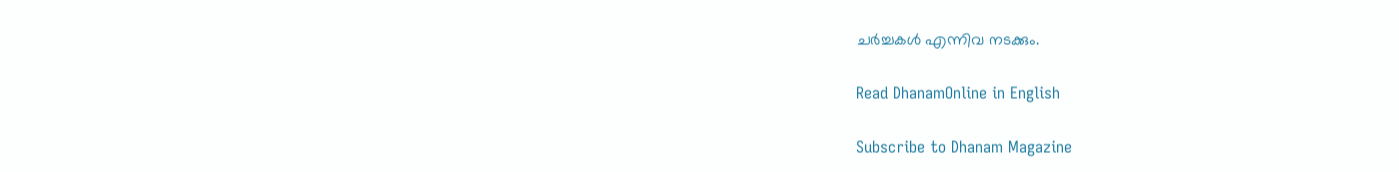ചർച്ചകൾ എന്നിവ നടക്കും.

Read DhanamOnline in English

Subscribe to Dhanam Magazine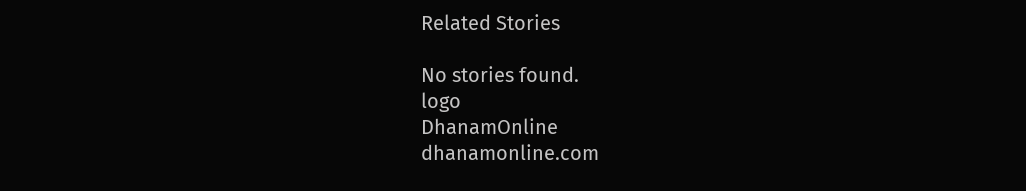Related Stories

No stories found.
logo
DhanamOnline
dhanamonline.com